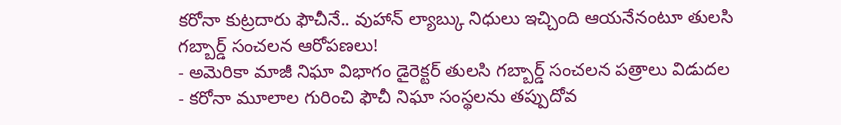కరోనా కుట్రదారు ఫౌచీనే.. వుహాన్ ల్యాబ్కు నిధులు ఇచ్చింది ఆయనేనంటూ తులసి గబ్బార్డ్ సంచలన ఆరోపణలు!
- అమెరికా మాజీ నిఘా విభాగం డైరెక్టర్ తులసి గబ్బార్డ్ సంచలన పత్రాలు విడుదల
- కరోనా మూలాల గురించి ఫౌచీ నిఘా సంస్థలను తప్పుదోవ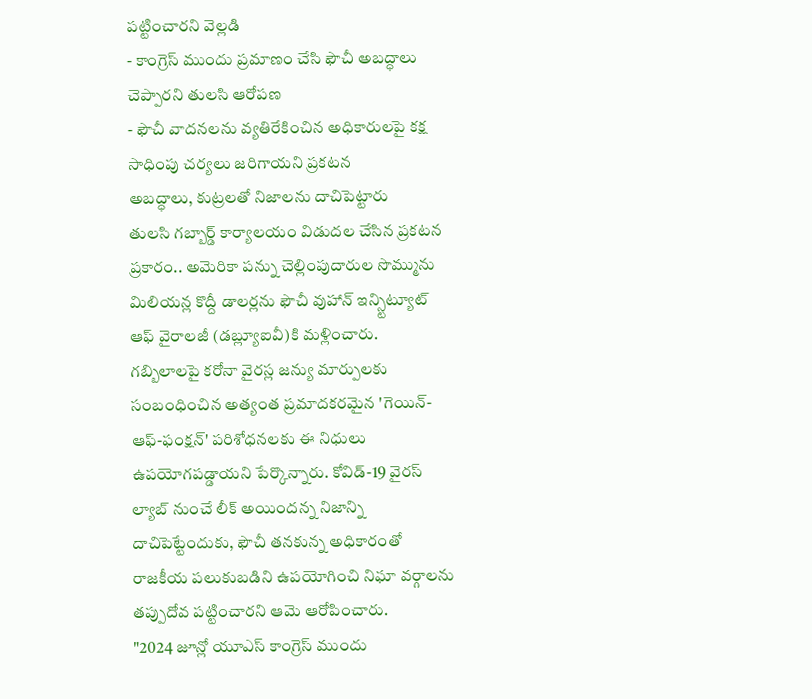పట్టించారని వెల్లడి
- కాంగ్రెస్ ముందు ప్రమాణం చేసి ఫౌచీ అబద్ధాలు చెప్పారని తులసి ఆరోపణ
- ఫౌచీ వాదనలను వ్యతిరేకించిన అధికారులపై కక్ష సాధింపు చర్యలు జరిగాయని ప్రకటన
అబద్ధాలు, కుట్రలతో నిజాలను దాచిపెట్టారు
తులసి గబ్బార్డ్ కార్యాలయం విడుదల చేసిన ప్రకటన ప్రకారం.. అమెరికా పన్ను చెల్లింపుదారుల సొమ్మును మిలియన్ల కొద్దీ డాలర్లను ఫౌచీ వుహాన్ ఇన్స్టిట్యూట్ ఆఫ్ వైరాలజీ (డబ్ల్యూఐవీ)కి మళ్లించారు.
గబ్బిలాలపై కరోనా వైరస్ల జన్యు మార్పులకు సంబంధించిన అత్యంత ప్రమాదకరమైన 'గెయిన్-ఆఫ్-ఫంక్షన్' పరిశోధనలకు ఈ నిధులు ఉపయోగపడ్డాయని పేర్కొన్నారు. కోవిడ్-19 వైరస్ ల్యాబ్ నుంచే లీక్ అయిందన్న నిజాన్ని దాచిపెట్టేందుకు, ఫౌచీ తనకున్న అధికారంతో రాజకీయ పలుకుబడిని ఉపయోగించి నిఘా వర్గాలను తప్పుదోవ పట్టించారని ఆమె ఆరోపించారు.
"2024 జూన్లో యూఎస్ కాంగ్రెస్ ముందు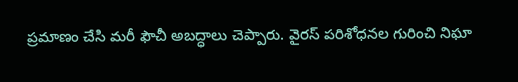ప్రమాణం చేసి మరీ ఫౌచీ అబద్ధాలు చెప్పారు. వైరస్ పరిశోధనల గురించి నిఘా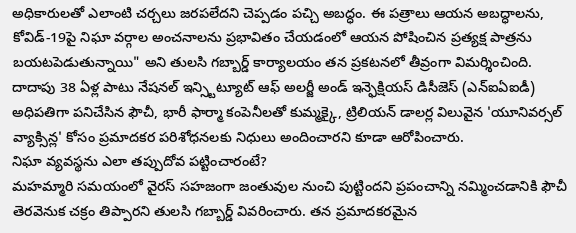అధికారులతో ఎలాంటి చర్చలు జరపలేదని చెప్పడం పచ్చి అబద్ధం. ఈ పత్రాలు ఆయన అబద్ధాలను, కోవిడ్-19పై నిఘా వర్గాల అంచనాలను ప్రభావితం చేయడంలో ఆయన పోషించిన ప్రత్యక్ష పాత్రను బయటపెడుతున్నాయి" అని తులసి గబ్బార్డ్ కార్యాలయం తన ప్రకటనలో తీవ్రంగా విమర్శించింది.
దాదాపు 38 ఏళ్ల పాటు నేషనల్ ఇన్స్టిట్యూట్ ఆఫ్ అలర్జీ అండ్ ఇన్ఫెక్షియస్ డిసీజెస్ (ఎన్ఐఏఐడీ) అధిపతిగా పనిచేసిన ఫౌచీ, భారీ ఫార్మా కంపెనీలతో కుమ్మక్కై, ట్రిలియన్ డాలర్ల విలువైన 'యూనివర్సల్ వ్యాక్సిన్ల' కోసం ప్రమాదకర పరిశోధనలకు నిధులు అందించారని కూడా ఆరోపించారు.
నిఘా వ్యవస్థను ఎలా తప్పుదోవ పట్టించారంటే?
మహమ్మారి సమయంలో వైరస్ సహజంగా జంతువుల నుంచి పుట్టిందని ప్రపంచాన్ని నమ్మించడానికి ఫౌచీ తెరవెనుక చక్రం తిప్పారని తులసి గబ్బార్డ్ వివరించారు. తన ప్రమాదకరమైన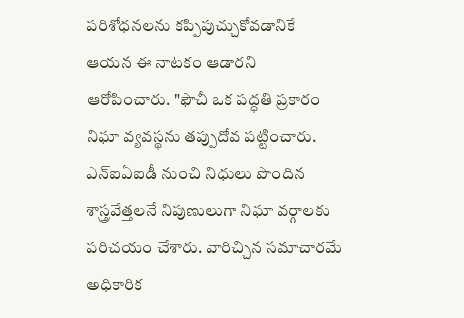పరిశోధనలను కప్పిపుచ్చుకోవడానికే ఆయన ఈ నాటకం ఆడారని ఆరోపించారు. "ఫౌచీ ఒక పద్ధతి ప్రకారం నిఘా వ్యవస్థను తప్పుదోవ పట్టించారు. ఎన్ఐఏఐడీ నుంచి నిధులు పొందిన శాస్త్రవేత్తలనే నిపుణులుగా నిఘా వర్గాలకు పరిచయం చేశారు. వారిచ్చిన సమాచారమే అధికారిక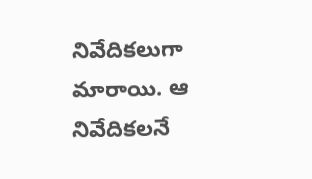నివేదికలుగా మారాయి. ఆ నివేదికలనే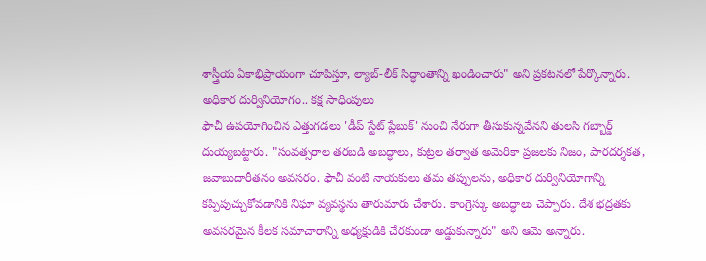శాస్త్రీయ ఏకాభిప్రాయంగా చూపిస్తూ, ల్యాబ్-లీక్ సిద్ధాంతాన్ని ఖండించారు" అని ప్రకటనలో పేర్కొన్నారు.
అధికార దుర్వినియోగం.. కక్ష సాధింపులు
ఫౌచీ ఉపయోగించిన ఎత్తుగడలు 'డీప్ స్టేట్ ప్లేబుక్' నుంచి నేరుగా తీసుకున్నవేనని తులసి గబ్బార్డ్ దుయ్యబట్టారు. "సంవత్సరాల తరబడి అబద్ధాలు, కుట్రల తర్వాత అమెరికా ప్రజలకు నిజం, పారదర్శకత, జవాబుదారీతనం అవసరం. ఫౌచీ వంటి నాయకులు తమ తప్పులను, అధికార దుర్వినియోగాన్ని కప్పిపుచ్చుకోవడానికి నిఘా వ్యవస్థను తారుమారు చేశారు. కాంగ్రెస్కు అబద్ధాలు చెప్పారు. దేశ భద్రతకు అవసరమైన కీలక సమాచారాన్ని అధ్యక్షుడికి చేరకుండా అడ్డుకున్నారు" అని ఆమె అన్నారు.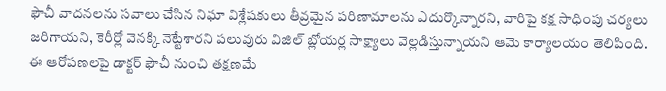ఫౌచీ వాదనలను సవాలు చేసిన నిఘా విశ్లేషకులు తీవ్రమైన పరిణామాలను ఎదుర్కొన్నారని, వారిపై కక్ష సాధింపు చర్యలు జరిగాయని, కెరీర్లో వెనక్కి నెట్టేశారని పలువురు విజిల్ బ్లోయర్ల సాక్ష్యాలు వెల్లడిస్తున్నాయని ఆమె కార్యాలయం తెలిపింది.
ఈ ఆరోపణలపై డాక్టర్ ఫౌచీ నుంచి తక్షణమే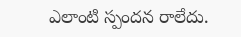ఎలాంటి స్పందన రాలేదు.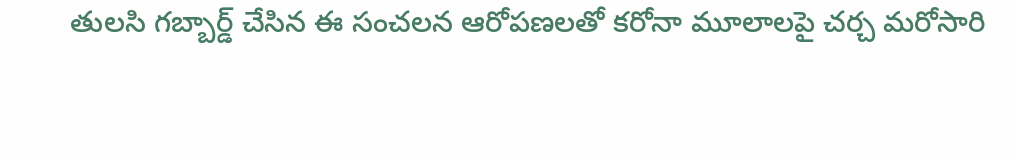తులసి గబ్బార్డ్ చేసిన ఈ సంచలన ఆరోపణలతో కరోనా మూలాలపై చర్చ మరోసారి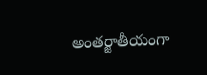అంతర్జాతీయంగా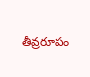తీవ్రరూపం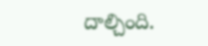దాల్చింది.